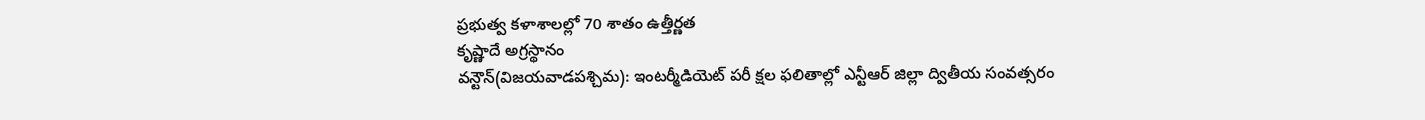ప్రభుత్వ కళాశాలల్లో 70 శాతం ఉత్తీర్ణత
కృష్ణాదే అగ్రస్థానం
వన్టౌన్(విజయవాడపశ్చిమ): ఇంటర్మీడియెట్ పరీ క్షల ఫలితాల్లో ఎన్టీఆర్ జిల్లా ద్వితీయ సంవత్సరం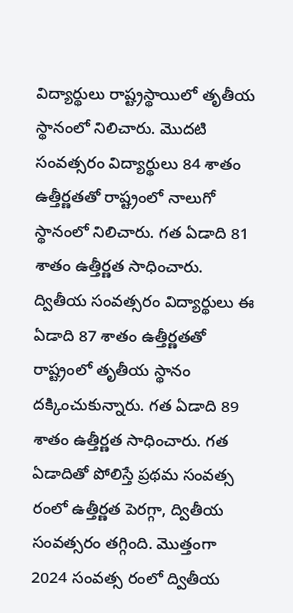విద్యార్థులు రాష్ట్రస్థాయిలో తృతీయ స్థానంలో నిలిచారు. మొదటి సంవత్సరం విద్యార్థులు 84 శాతం ఉత్తీర్ణతతో రాష్ట్రంలో నాలుగో స్థానంలో నిలిచారు. గత ఏడాది 81 శాతం ఉత్తీర్ణత సాధించారు. ద్వితీయ సంవత్సరం విద్యార్థులు ఈ ఏడాది 87 శాతం ఉత్తీర్ణతతో రాష్ట్రంలో తృతీయ స్థానం దక్కించుకున్నారు. గత ఏడాది 89 శాతం ఉత్తీర్ణత సాధించారు. గత ఏడాదితో పోలిస్తే ప్రథమ సంవత్స రంలో ఉత్తీర్ణత పెరగ్గా, ద్వితీయ సంవత్సరం తగ్గింది. మొత్తంగా 2024 సంవత్స రంలో ద్వితీయ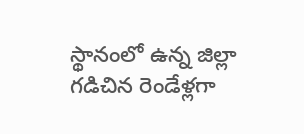స్థానంలో ఉన్న జిల్లా గడిచిన రెండేళ్లగా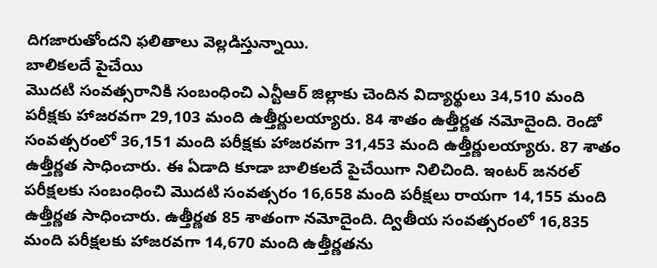దిగజారుతోందని ఫలితాలు వెల్లడిస్తున్నాయి.
బాలికలదే పైచేయి
మొదటి సంవత్సరానికి సంబంధించి ఎన్టీఆర్ జిల్లాకు చెందిన విద్యార్థులు 34,510 మంది పరీక్షకు హాజరవగా 29,103 మంది ఉత్తీర్ణులయ్యారు. 84 శాతం ఉత్తీర్ణత నమోదైంది. రెండో సంవత్సరంలో 36,151 మంది పరీక్షకు హాజరవగా 31,453 మంది ఉత్తీర్ణులయ్యారు. 87 శాతం ఉత్తీర్ణత సాధించారు. ఈ ఏడాది కూడా బాలికలదే పైచేయిగా నిలిచింది. ఇంటర్ జనరల్ పరీక్షలకు సంబంధించి మొదటి సంవత్సరం 16,658 మంది పరీక్షలు రాయగా 14,155 మంది ఉత్తీర్ణత సాధించారు. ఉత్తీర్ణత 85 శాతంగా నమోదైంది. ద్వితీయ సంవత్సరంలో 16,835 మంది పరీక్షలకు హాజరవగా 14,670 మంది ఉత్తీర్ణతను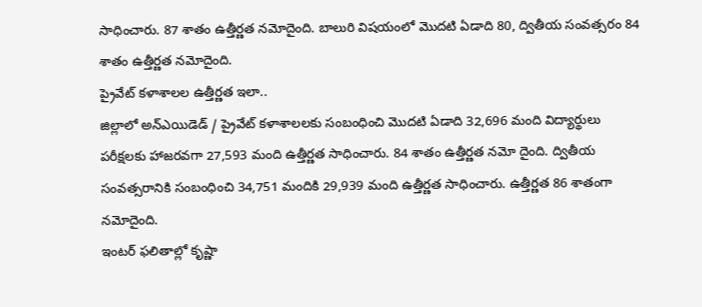సాధించారు. 87 శాతం ఉత్తీర్ణత నమోదైంది. బాలురి విషయంలో మొదటి ఏడాది 80, ద్వితీయ సంవత్సరం 84 శాతం ఉత్తీర్ణత నమోదైంది.
ప్రైవేట్ కళాశాలల ఉత్తీర్ణత ఇలా..
జిల్లాలో అన్ఎయిడెడ్ / ప్రైవేట్ కళాశాలలకు సంబంధించి మొదటి ఏడాది 32,696 మంది విద్యార్థులు పరీక్షలకు హాజరవగా 27,593 మంది ఉత్తీర్ణత సాధించారు. 84 శాతం ఉత్తీర్ణత నమో దైంది. ద్వితీయ సంవత్సరానికి సంబంధించి 34,751 మందికి 29,939 మంది ఉత్తీర్ణత సాధించారు. ఉత్తీర్ణత 86 శాతంగా నమోదైంది.
ఇంటర్ ఫలితాల్లో కృష్ణా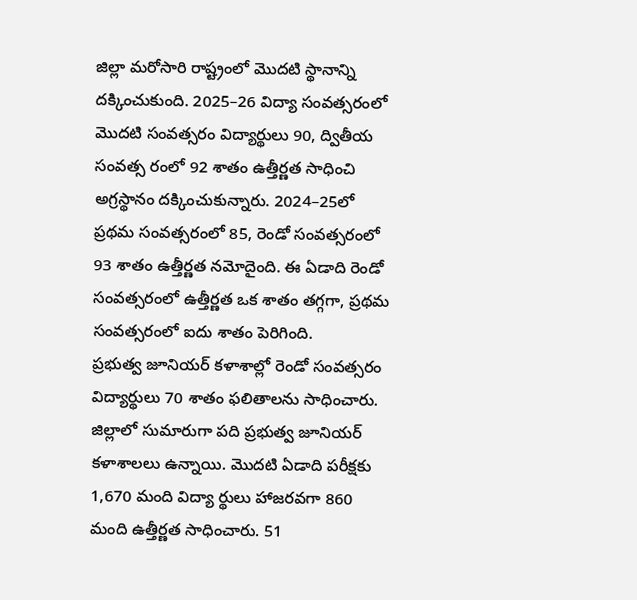జిల్లా మరోసారి రాష్ట్రంలో మొదటి స్థానాన్ని దక్కించుకుంది. 2025–26 విద్యా సంవత్సరంలో మొదటి సంవత్సరం విద్యార్థులు 90, ద్వితీయ సంవత్స రంలో 92 శాతం ఉత్తీర్ణత సాధించి అగ్రస్థానం దక్కించుకున్నారు. 2024–25లో ప్రథమ సంవత్సరంలో 85, రెండో సంవత్సరంలో 93 శాతం ఉత్తీర్ణత నమోదైంది. ఈ ఏడాది రెండో సంవత్సరంలో ఉత్తీర్ణత ఒక శాతం తగ్గగా, ప్రథమ సంవత్సరంలో ఐదు శాతం పెరిగింది.
ప్రభుత్వ జూనియర్ కళాశాల్లో రెండో సంవత్సరం విద్యార్థులు 70 శాతం ఫలితాలను సాధించారు. జిల్లాలో సుమారుగా పది ప్రభుత్వ జూనియర్ కళాశాలలు ఉన్నాయి. మొదటి ఏడాది పరీక్షకు 1,670 మంది విద్యా ర్థులు హాజరవగా 860 మంది ఉత్తీర్ణత సాధించారు. 51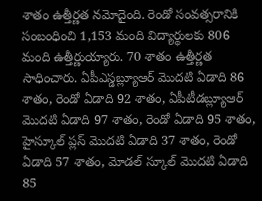శాతం ఉత్తీర్ణత నమోదైంది. రెండో సంవత్సరానికి సంబంధించి 1,153 మంది విద్యార్థులకు 806 మంది ఉత్తీర్ణుయ్యారు. 70 శాతం ఉత్తీర్ణత సాధించారు. ఏపీఎస్డబ్ల్యూఆర్ మొదటి ఏడాది 86 శాతం, రెండో ఏడాది 92 శాతం, ఏపీటీడబ్ల్యూఆర్ మొదటి ఏడాది 97 శాతం, రెండో ఏడాది 95 శాతం, హైస్కూల్ ప్లస్ మొదటి ఏడాది 37 శాతం, రెండో ఏడాది 57 శాతం, మోడల్ స్కూల్ మొదటి ఏడాది 85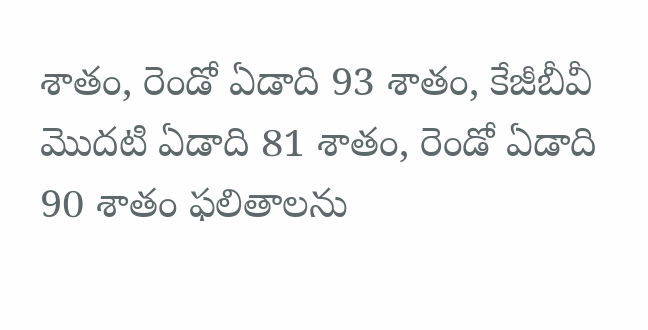శాతం, రెండో ఏడాది 93 శాతం, కేజీబీవీ మొదటి ఏడాది 81 శాతం, రెండో ఏడాది 90 శాతం ఫలితాలను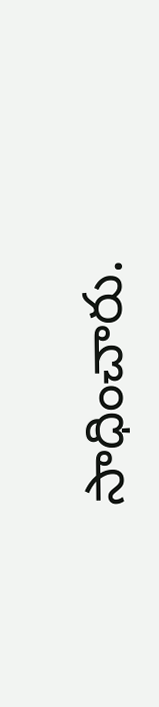సాధించారు.